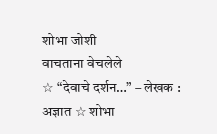शोभा जोशी
वाचताना वेचलेले
☆ “देवाचे दर्शन…” – लेखक : अज्ञात ☆ शोभा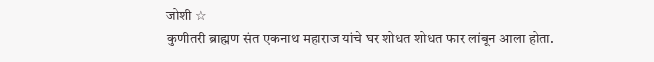जोशी ☆
कुणीतरी ब्राह्मण संत एकनाथ महाराज यांचे घर शोधत शोधत फार लांबून आला होता.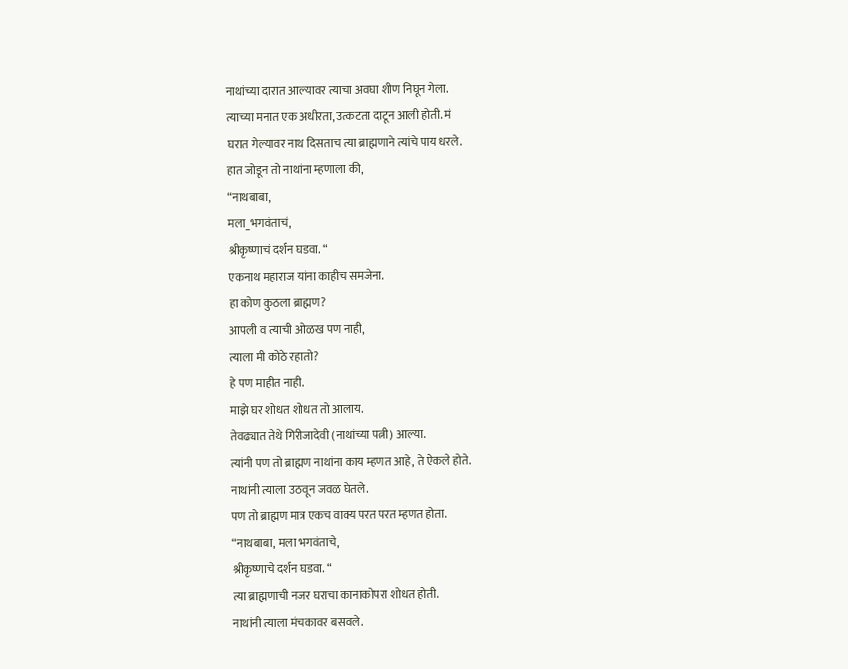नाथांच्या दारात आल्यावर त्याचा अवघा शीण निघून गेला.
त्याच्या मनात एक अधीरता, उत्कटता दाटून आली होती. मं
घरात गेल्यावर नाथ दिसताच त्या ब्राह्मणाने त्यांचे पाय धरले.
हात जोडून तो नाथांना म्हणाला की,
“नाथबाबा,
मला_भगवंताचं,
श्रीकृष्णाचं दर्शन घडवा. “
एकनाथ महाराज यांना काहीच समजेना.
हा कोण कुठला ब्राह्मण?
आपली व त्याची ओळख पण नाही,
त्याला मी कोठे रहातो?
हे पण माहीत नाही.
माझे घर शोधत शोधत तो आलाय.
तेवढ्यात तेथे गिरीजादेवी (नाथांच्या पत्नी) आल्या.
त्यांनी पण तो ब्राह्मण नाथांना काय म्हणत आहे, ते ऐकले होते.
नाथांनी त्याला उठवून जवळ घेतले.
पण तो ब्राह्मण मात्र एकच वाक्य परत परत म्हणत होता.
“नाथबाबा, मला भगवंताचे,
श्रीकृष्णाचे दर्शन घडवा. “
त्या ब्राह्मणाची नजर घराचा कानाकोपरा शोधत होती.
नाथांनी त्याला मंचकावर बसवले.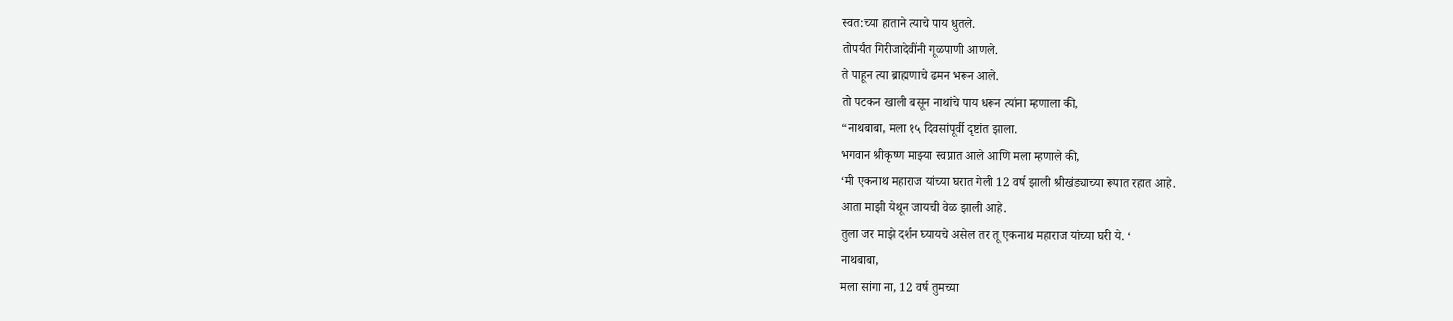स्वत:च्या हाताने त्याचे पाय धुतले.
तोपर्यंत गिरीजादेवींनी गूळपाणी आणले.
ते पाहून त्या ब्राह्मणाचे ढमन भरून आले.
तो पटकन खाली बसून नाथांचे पाय धरून त्यांना म्हणाला की,
“नाथबाबा, मला १५ दिवसांपूर्वी दृष्टांत झाला.
भगवान श्रीकृष्ण माझ्या स्वप्नात आले आणि मला म्हणाले की,
‘मी एकनाथ महाराज यांच्या घरात गेली 12 वर्ष झाली श्रीखंड्याच्या रूपात रहात आहे.
आता माझी येथून जायची वेळ झाली आहे.
तुला जर माझे दर्शन घ्यायचे असेल तर तू एकनाथ महाराज यांच्या घरी ये. ‘
नाथबाबा,
मला सांगा ना, 12 वर्ष तुमच्या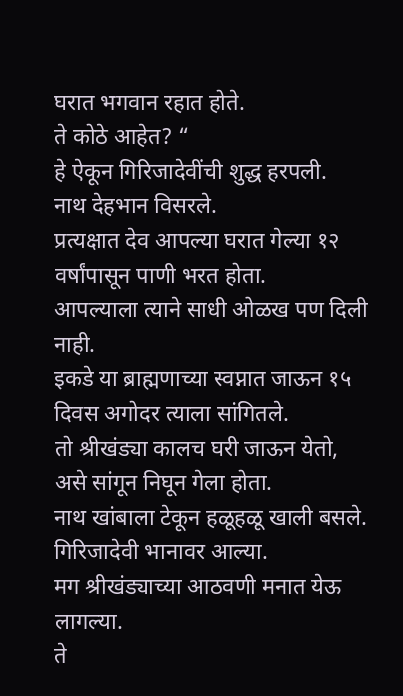घरात भगवान रहात होते.
ते कोठे आहेत? “
हे ऐकून गिरिजादेवींची शुद्ध हरपली.
नाथ देहभान विसरले.
प्रत्यक्षात देव आपल्या घरात गेल्या १२ वर्षांपासून पाणी भरत होता.
आपल्याला त्याने साधी ओळख पण दिली नाही.
इकडे या ब्राह्मणाच्या स्वप्नात जाऊन १५ दिवस अगोदर त्याला सांगितले.
तो श्रीखंड्या कालच घरी जाऊन येतो, असे सांगून निघून गेला होता.
नाथ खांबाला टेकून हळूहळू खाली बसले.
गिरिजादेवी भानावर आल्या.
मग श्रीखंड्याच्या आठवणी मनात येऊ लागल्या.
ते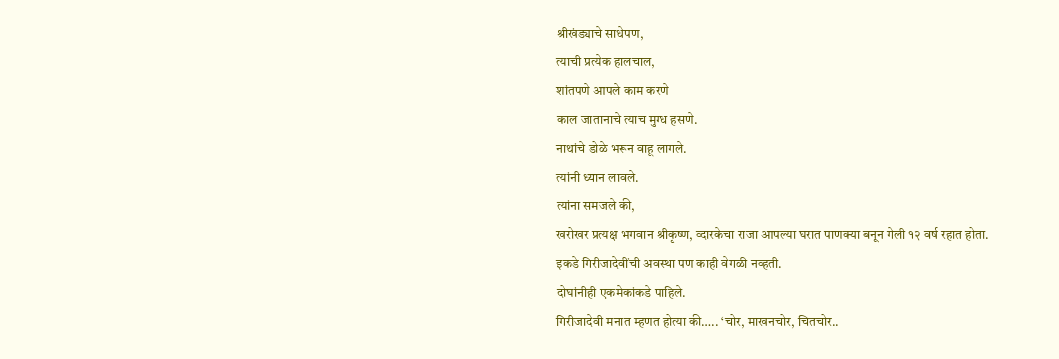श्रीखंड्याचे साधेपण,
त्याची प्रत्येक हालचाल,
शांतपणे आपले काम करणे
काल जातानाचे त्याच मुग्ध हसणे.
नाथांचे डोळे भरून वाहू लागले.
त्यांनी ध्यान लावले.
त्यांना समजले की,
खरोखर प्रत्यक्ष भगवान श्रीकृष्ण, व्दारकेचा राजा आपल्या घरात पाणक्या बनून गेली १२ वर्ष रहात होता.
इकडे गिरीजादेवींची अवस्था पण काही वेगळी नव्हती.
दोघांनीही एकमेकांकडे पाहिले.
गिरीजादेवी मनात म्हणत होत्या की….. ‘चोर, माखनचोर, चितचोर..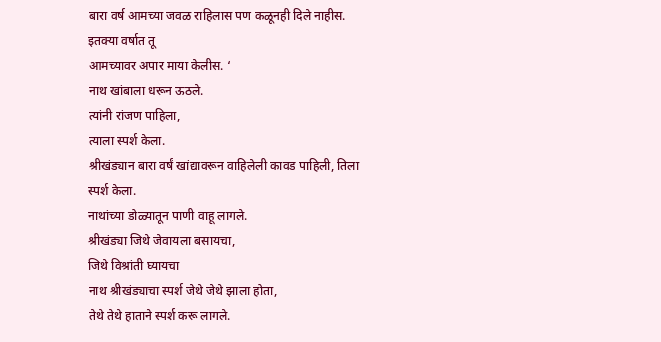बारा वर्ष आमच्या जवळ राहिलास पण कळूनही दिले नाहीस.
इतक्या वर्षात तू
आमच्यावर अपार माया केलीस. ‘
नाथ खांबाला धरून ऊठले.
त्यांनी रांजण पाहिला,
त्याला स्पर्श केला.
श्रीखंड्यान बारा वर्षं खांद्यावरून वाहिलेली कावड पाहिली, तिला स्पर्श केला.
नाथांच्या डोळ्यातून पाणी वाहू लागले.
श्रीखंड्या जिथे जेवायला बसायचा,
जिथे विश्रांती घ्यायचा
नाथ श्रीखंड्याचा स्पर्श जेथे जेथे झाला होता,
तेथे तेथे हाताने स्पर्श करू लागले.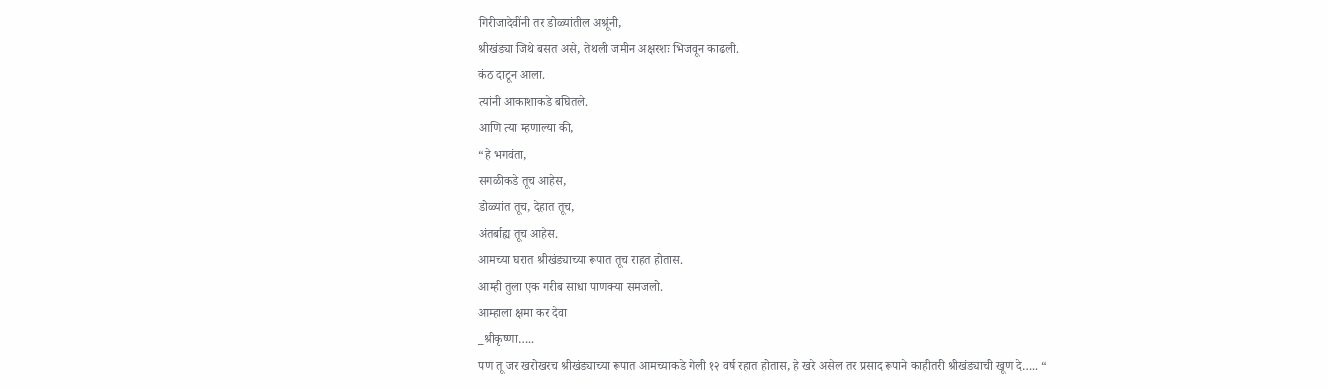गिरीजादेवींनी तर डोळ्यांतील अश्रूंनी,
श्रीखंड्या जिथे बसत असे, तेथली जमीन अक्षरशः भिजवून काढली.
कंठ दाटून आला.
त्यांनी आकाशाकडे बघितले.
आणि त्या म्हणाल्या की,
“हे भगवंता,
सगळीकडे तूच आहेस,
डोळ्यांत तूच, देहात तूच,
अंतर्बाह्य तूच आहेस.
आमच्या घरात श्रीखंड्याच्या रूपात तूच राहत होतास.
आम्ही तुला एक गरीब साधा पाणक्या समजलो.
आम्हाला क्षमा कर देवा
_श्रीकृष्णा…..
पण तू जर खरोखरच श्रीखंड्याच्या रूपात आमच्याकडे गेली १२ वर्ष रहात होतास, हे खरे असेल तर प्रसाद रूपाने काहीतरी श्रीखंड्याची खूण दे….. “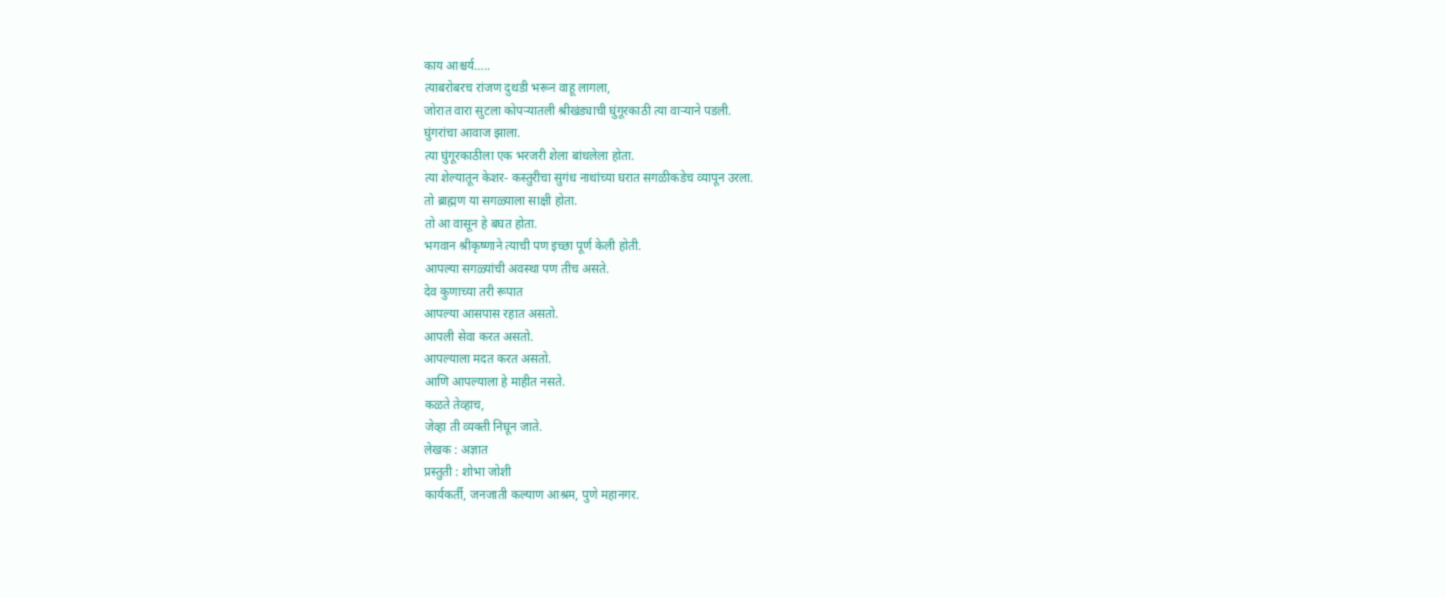काय आश्चर्य…..
त्याबरोबरच रांजण दुथडी भरून वाहू लागला,
जोरात वारा सुटला कोपऱ्यातली श्रीखंड्याची घुंगूरकाठी त्या वाऱ्याने पडली.
घुंगरांचा आवाज झाला.
त्या घुंगूरकाठीला एक भरजरी शेला बांधलेला होता.
त्या शेल्यातून केशर- कस्तुरीचा सुगंध नाथांच्या घरात सगळीकडेच व्यापून उरला.
तो ब्राह्मण या सगळ्याला साक्षी होता.
तो आ वासून हे बघत होता.
भगवान श्रीकृष्णाने त्याची पण इच्छा पूर्ण केली होती.
आपल्या सगळ्यांची अवस्था पण तीच असते.
देव कुणाच्या तरी रूपात
आपल्या आसपास रहात असतो.
आपली सेवा करत असतो.
आपल्याला मदत करत असतो.
आणि आपल्याला हे माहीत नसते.
कळते तेव्हाच,
जेव्हा ती व्यक्ती निघून जाते.
लेखक : अज्ञात
प्रस्तुती : शोभा जोशी
कार्यकर्ती, जनजाती कल्याण आश्रम, पुणे महानगर.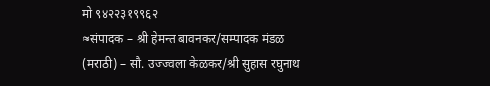मो ९४२२३१९९६२
≈संपादक – श्री हेमन्त बावनकर/सम्पादक मंडळ (मराठी) – सौ. उज्ज्वला केळकर/श्री सुहास रघुनाथ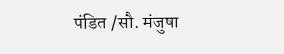पंडित /सौ. मंजुषा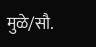मुळे/सौ.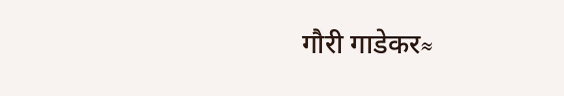गौरी गाडेकर≈